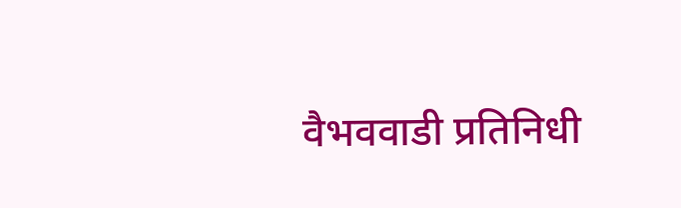वैभववाडी प्रतिनिधी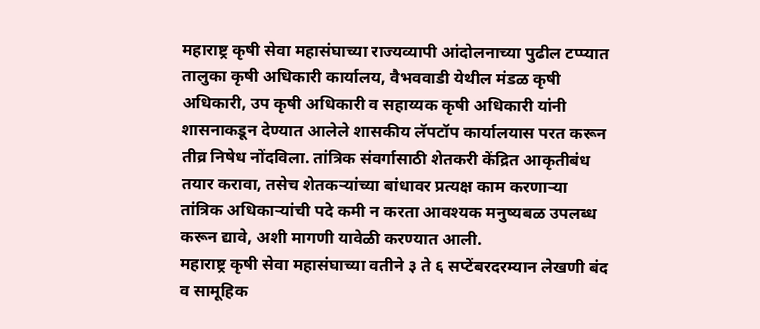महाराष्ट्र कृषी सेवा महासंघाच्या राज्यव्यापी आंदोलनाच्या पुढील टप्प्यात तालुका कृषी अधिकारी कार्यालय, वैभववाडी येथील मंडळ कृषी अधिकारी, उप कृषी अधिकारी व सहाय्यक कृषी अधिकारी यांनी शासनाकडून देण्यात आलेले शासकीय लॅपटॉप कार्यालयास परत करून तीव्र निषेध नोंदविला. तांत्रिक संवर्गासाठी शेतकरी केंद्रित आकृतीबंध तयार करावा, तसेच शेतकऱ्यांच्या बांधावर प्रत्यक्ष काम करणाऱ्या तांत्रिक अधिकाऱ्यांची पदे कमी न करता आवश्यक मनुष्यबळ उपलब्ध करून द्यावे, अशी मागणी यावेळी करण्यात आली.
महाराष्ट्र कृषी सेवा महासंघाच्या वतीने ३ ते ६ सप्टेंबरदरम्यान लेखणी बंद व सामूहिक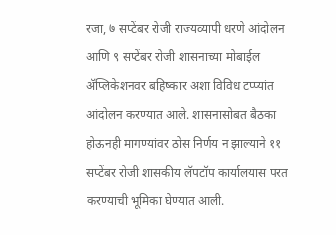रजा, ७ सप्टेंबर रोजी राज्यव्यापी धरणे आंदोलन आणि ९ सप्टेंबर रोजी शासनाच्या मोबाईल ॲप्लिकेशनवर बहिष्कार अशा विविध टप्प्यांत आंदोलन करण्यात आले. शासनासोबत बैठका होऊनही मागण्यांवर ठोस निर्णय न झाल्याने ११ सप्टेंबर रोजी शासकीय लॅपटॉप कार्यालयास परत करण्याची भूमिका घेण्यात आली.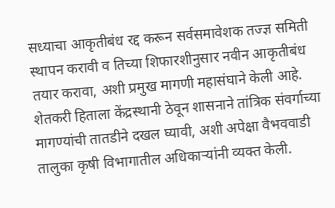सध्याचा आकृतीबंध रद्द करून सर्वसमावेशक तज्ज्ञ समिती स्थापन करावी व तिच्या शिफारशीनुसार नवीन आकृतीबंध तयार करावा, अशी प्रमुख मागणी महासंघाने केली आहे. शेतकरी हिताला केंद्रस्थानी ठेवून शासनाने तांत्रिक संवर्गाच्या मागण्यांची तातडीने दखल घ्यावी, अशी अपेक्षा वैभववाडी तालुका कृषी विभागातील अधिकाऱ्यांनी व्यक्त केली.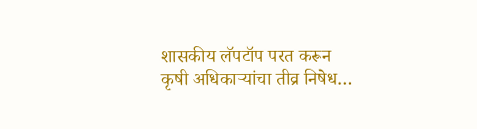शासकीय लॅपटॉप परत करून कृषी अधिकाऱ्यांचा तीव्र निषेध…